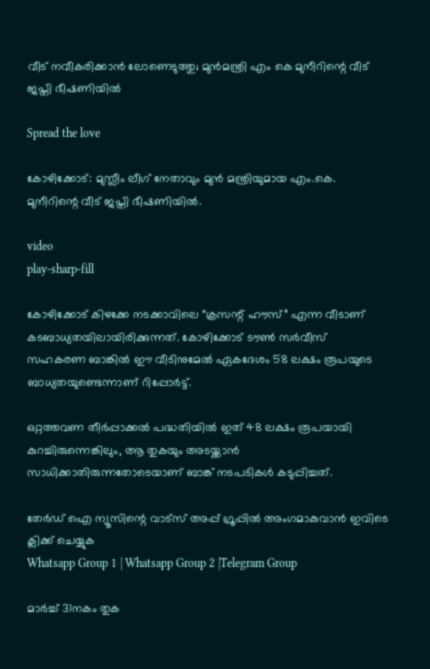വീട് നവീകരിക്കാൻ ലോണെടുത്തു; മുൻമന്ത്രി എം കെ മുനീറിന്റെ വീട് ജപ്തി ഭീഷണിയില്‍

Spread the love

കോഴിക്കോട്: മുസ്ലീം ലീഗ് നേതാവും മുൻ മന്ത്രിയുമായ എം.കെ. മുനീറിന്റെ വീട് ജപ്തി ഭീഷണിയില്‍.

video
play-sharp-fill

കോഴിക്കോട് കിഴക്കേ നടക്കാവിലെ “ക്രസന്റ് ഹൗസ്” എന്ന വീടാണ് കടബാധ്യതയിലായിരിക്കുന്നത്. കോഴിക്കോട് ടൗണ്‍ സർവീസ് സഹകരണ ബാങ്കില്‍ ഈ വീടിനുമേല്‍ ഏകദേശം 58 ലക്ഷം രൂപയുടെ ബാധ്യതയുണ്ടെന്നാണ് റിപ്പോർട്ട്.

ഒറ്റത്തവണ തീർപ്പാക്കല്‍ പദ്ധതിയില്‍ ഇത് 48 ലക്ഷം രൂപയായി കുറച്ചിരുന്നെങ്കിലും, ആ തുകയും അടയ്ക്കാൻ സാധിക്കാതിരുന്നതോടെയാണ് ബാങ്ക് നടപടികള്‍ കടുപ്പിച്ചത്.

തേർഡ് ഐ ന്യൂസിന്റെ വാട്സ് അപ്പ് ഗ്രൂപ്പിൽ അംഗമാകുവാൻ ഇവിടെ ക്ലിക്ക് ചെയ്യുക
Whatsapp Group 1 | Whatsapp Group 2 |Telegram Group

മാർച്ച്‌ 31നകം തുക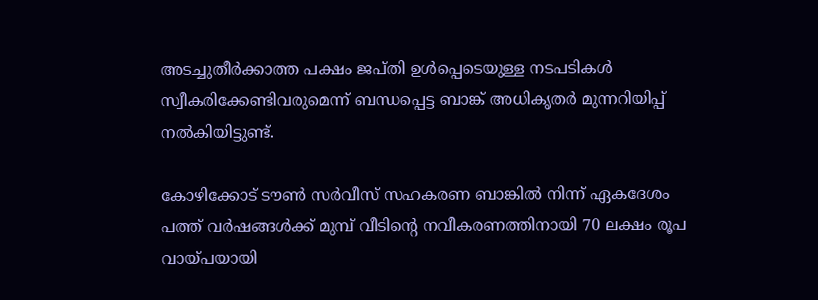അടച്ചുതീർക്കാത്ത പക്ഷം ജപ്തി ഉള്‍പ്പെടെയുള്ള നടപടികള്‍ സ്വീകരിക്കേണ്ടിവരുമെന്ന് ബന്ധപ്പെട്ട ബാങ്ക് അധികൃതർ മുന്നറിയിപ്പ് നല്‍കിയിട്ടുണ്ട്.

കോഴിക്കോട് ടൗണ്‍ സർവീസ് സഹകരണ ബാങ്കില്‍ നിന്ന് ഏകദേശം പത്ത് വർഷങ്ങള്‍ക്ക് മുമ്പ് വീടിന്റെ നവീകരണത്തിനായി 70 ലക്ഷം രൂപ വായ്പയായി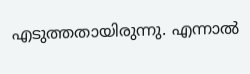എടുത്തതായിരുന്നു. എന്നാല്‍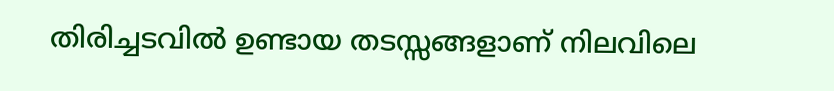തിരിച്ചടവില്‍ ഉണ്ടായ തടസ്സങ്ങളാണ് നിലവിലെ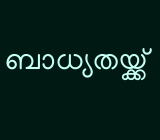ബാധ്യതയ്ക്ക്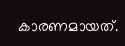കാരണമായത്.